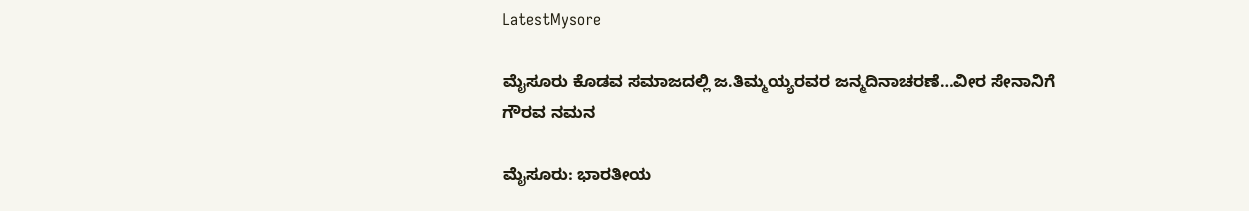LatestMysore

ಮೈಸೂರು ಕೊಡವ ಸಮಾಜದಲ್ಲಿ ಜ.ತಿಮ್ಮಯ್ಯರವರ ಜನ್ಮದಿನಾಚರಣೆ…ವೀರ ಸೇನಾನಿಗೆ ಗೌರವ ನಮನ

ಮೈಸೂರು: ಭಾರತೀಯ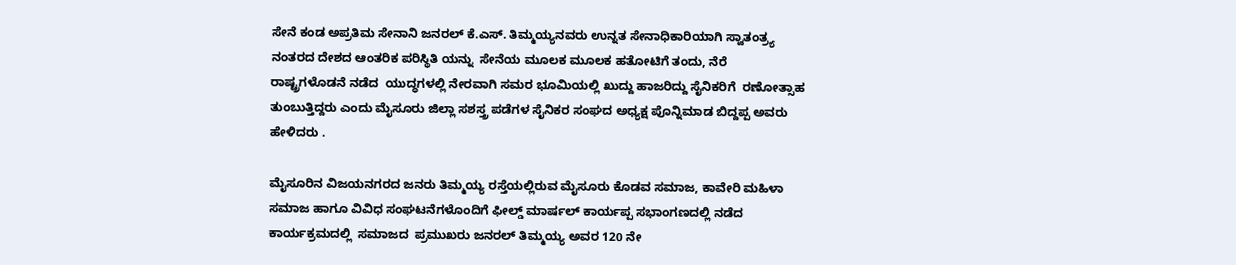ಸೇನೆ ಕಂಡ ಅಪ್ರತಿಮ ಸೇನಾನಿ ಜನರಲ್ ಕೆ.ಎಸ್. ತಿಮ್ಮಯ್ಯನವರು ಉನ್ನತ ಸೇನಾಧಿಕಾರಿಯಾಗಿ ಸ್ವಾತಂತ್ರ್ಯ ನಂತರದ ದೇಶದ ಆಂತರಿಕ ಪರಿಸ್ಥಿತಿ ಯನ್ನು  ಸೇನೆಯ ಮೂಲಕ ಮೂಲಕ ಹತೋಟಿಗೆ ತಂದು, ನೆರೆ ರಾಷ್ಟ್ರಗಳೊಡನೆ ನಡೆದ  ಯುದ್ಧಗಳಲ್ಲಿ ನೇರವಾಗಿ ಸಮರ ಭೂಮಿಯಲ್ಲಿ ಖುದ್ದು ಹಾಜರಿದ್ದು ಸೈನಿಕರಿಗೆ  ರಣೋತ್ಸಾಹ ತುಂಬುತ್ತಿದ್ದರು ಎಂದು ಮೈಸೂರು ಜಿಲ್ಲಾ ಸಶಸ್ತ್ರ ಪಡೆಗಳ ಸೈನಿಕರ ಸಂಘದ ಅಧ್ಯಕ್ಷ ಪೊನ್ನಿಮಾಡ ಬಿದ್ದಪ್ಪ ಅವರು ಹೇಳಿದರು .

ಮೈಸೂರಿನ ವಿಜಯನಗರದ ಜನರು ತಿಮ್ಮಯ್ಯ ರಸ್ತೆಯಲ್ಲಿರುವ ಮೈಸೂರು ಕೊಡವ ಸಮಾಜ, ಕಾವೇರಿ ಮಹಿಳಾ ಸಮಾಜ ಹಾಗೂ ವಿವಿಧ ಸಂಘಟನೆಗಳೊಂದಿಗೆ ಫೀಲ್ಡ್ ಮಾರ್ಷಲ್ ಕಾರ್ಯಪ್ಪ ಸಭಾಂಗಣದಲ್ಲಿ ನಡೆದ ಕಾರ್ಯಕ್ರಮದಲ್ಲಿ  ಸಮಾಜದ  ಪ್ರಮುಖರು ಜನರಲ್ ತಿಮ್ಮಯ್ಯ ಅವರ 120 ನೇ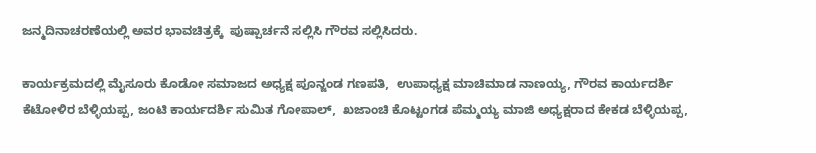ಜನ್ಮದಿನಾಚರಣೆಯಲ್ಲಿ ಅವರ ಭಾವಚಿತ್ರಕ್ಕೆ  ಪುಷ್ಪಾರ್ಚನೆ ಸಲ್ಲಿಸಿ ಗೌರವ ಸಲ್ಲಿಸಿದರು.

ಕಾರ್ಯಕ್ರಮದಲ್ಲಿ ಮೈಸೂರು ಕೊಡೋ ಸಮಾಜದ ಅಧ್ಯಕ್ಷ ಪೂನ್ಜಂಡ ಗಣಪತಿ,  ಉಪಾಧ್ಯಕ್ಷ ಮಾಚಿಮಾಡ ನಾಣಯ್ಯ, ಗೌರವ ಕಾರ್ಯದರ್ಶಿ ಕೆಟೋಳಿರ ಬೆಳ್ಳಿಯಪ್ಪ, ಜಂಟಿ ಕಾರ್ಯದರ್ಶಿ ಸುಮಿತ ಗೋಪಾಲ್,  ಖಜಾಂಚಿ ಕೊಟ್ಟಂಗಡ ಪೆಮ್ಮಯ್ಯ ಮಾಜಿ ಅಧ್ಯಕ್ಷರಾದ ಕೇಕಡ ಬೆಳ್ಳಿಯಪ್ಪ,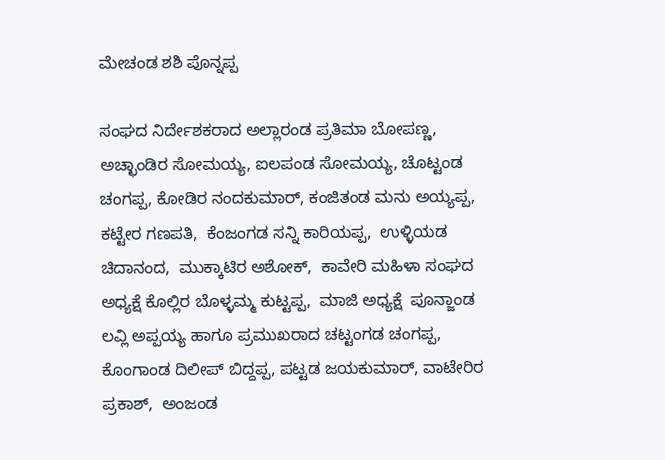ಮೇಚಂಡ ಶಶಿ ಪೊನ್ನಪ್ಪ

ಸಂಘದ ನಿರ್ದೇಶಕರಾದ ಅಲ್ಲಾರಂಡ ಪ್ರತಿಮಾ ಬೋಪಣ್ಣ, ಅಚ್ಛಾಂಡಿರ ಸೋಮಯ್ಯ, ಐಲಪಂಡ ಸೋಮಯ್ಯ, ಚೊಟ್ಟಂಡ ಚಂಗಪ್ಪ, ಕೋಡಿರ ನಂದಕುಮಾರ್, ಕಂಜಿತಂಡ ಮನು ಅಯ್ಯಪ್ಪ, ಕಟ್ಟೇರ ಗಣಪತಿ,  ಕೆಂಜಂಗಡ ಸನ್ನಿ ಕಾರಿಯಪ್ಪ,  ಉಳ್ಳಿಯಡ ಚಿದಾನಂದ,  ಮುಕ್ಕಾಟಿರ ಅಶೋಕ್,  ಕಾವೇರಿ ಮಹಿಳಾ ಸಂಘದ ಅಧ್ಯಕ್ಷೆ ಕೊಲ್ಲಿರ ಬೊಳ್ಳಮ್ಮ ಕುಟ್ಟಪ್ಪ,  ಮಾಜಿ ಅಧ್ಯಕ್ಷೆ  ಪೂನ್ಜಾಂಡ ಲವ್ಲಿ ಅಪ್ಪಯ್ಯ ಹಾಗೂ ಪ್ರಮುಖರಾದ ಚಟ್ಟಂಗಡ ಚಂಗಪ್ಪ, ಕೊಂಗಾಂಡ ದಿಲೀಪ್ ಬಿದ್ದಪ್ಪ, ಪಟ್ಟಡ ಜಯಕುಮಾರ್, ವಾಟೇರಿರ ಪ್ರಕಾಶ್,  ಅಂಜಂಡ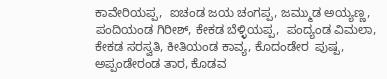ಕಾವೇರಿಯಪ್ಪ,  ಐಚಂಡ ಜಯ ಚಂಗಪ್ಪ, ಜಮ್ಮುಡ ಅಯ್ಯಣ್ಣ, ಪಂದಿಯಂಡ ಗಿರೀಶ್, ಕೇಕಡ ಬೆಳ್ಳಿಯಪ್ಪ,  ಪಂದ್ಯಂಡ ವಿಮಲಾ, ಕೇಕಡ ಸರಸ್ವತಿ, ಕೀತಿಯಂಡ ಕಾವ್ಯ, ಕೊದಂಡೇರ  ಪುಷ್ಪ, ಅಪ್ಪಂಡೇರಂಡ ತಾರ, ಕೊಡವ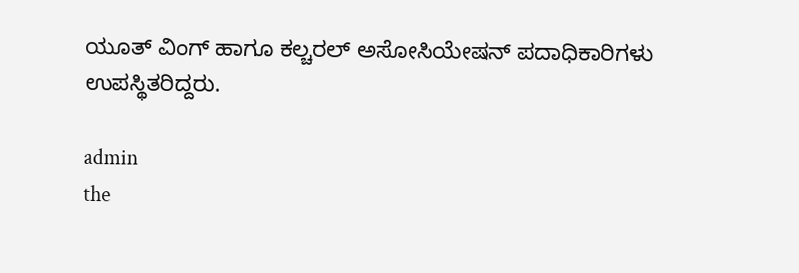ಯೂತ್ ವಿಂಗ್ ಹಾಗೂ ಕಲ್ಚರಲ್ ಅಸೋಸಿಯೇಷನ್ ಪದಾಧಿಕಾರಿಗಳು ಉಪಸ್ಥಿತರಿದ್ದರು.

admin
the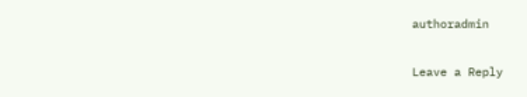authoradmin

Leave a Reply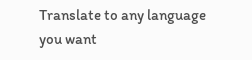Translate to any language you want